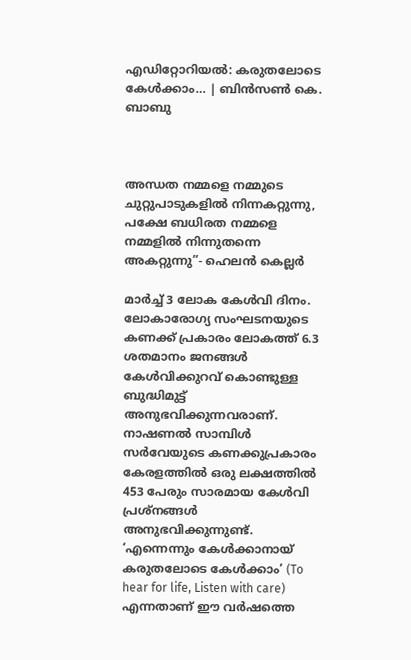എഡിറ്റോറിയൽ: കരുതലോടെ കേൾക്കാം… | ബിൻസൺ കെ. ബാബു



അന്ധത നമ്മളെ നമ്മുടെ ചുറ്റുപാടുകളിൽ നിന്നകറ്റുന്നു, പക്ഷേ ബധിരത നമ്മളെ നമ്മളിൽ നിന്നുതന്നെ അകറ്റുന്നു”- ഹെലൻ കെല്ലർ

മാർച്ച്‌ 3 ലോക കേൾവി ദിനം. ലോകാരോഗ്യ സംഘടനയുടെ കണക്ക് പ്രകാരം ലോകത്ത് 6.3 ശതമാനം ജനങ്ങള്‍ കേള്‍വിക്കുറവ് കൊണ്ടുള്ള ബുദ്ധിമുട്ട് അനുഭവിക്കുന്നവരാണ്. നാഷണല്‍ സാമ്പിള്‍ സര്‍വേയുടെ കണക്കുപ്രകാരം കേരളത്തില്‍ ഒരു ലക്ഷത്തില്‍ 453 പേരും സാരമായ കേള്‍വി പ്രശ്നങ്ങള്‍ അനുഭവിക്കുന്നുണ്ട്. ‘എന്നെന്നും കേള്‍ക്കാനായ് കരുതലോടെ കേള്‍ക്കാം’ (To hear for life, Listen with care) എന്നതാണ് ഈ വര്‍ഷത്തെ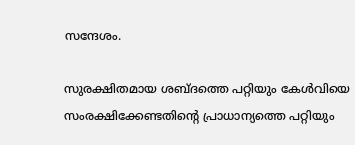സന്ദേശം.

സുരക്ഷിതമായ ശബ്ദത്തെ പറ്റിയും കേൾവിയെ സംരക്ഷിക്കേണ്ടതിന്റെ പ്രാധാന്യത്തെ പറ്റിയും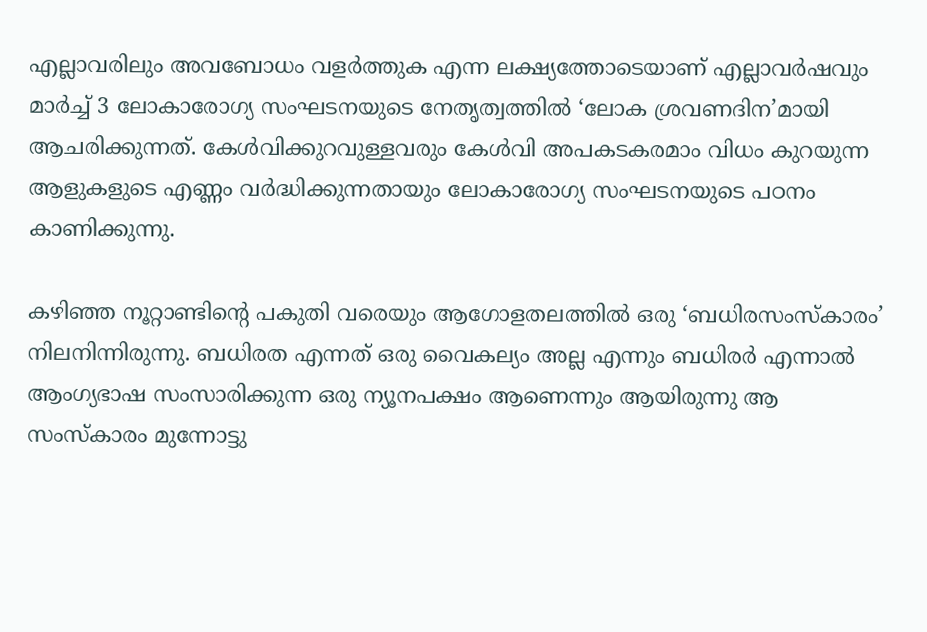എല്ലാവരിലും അവബോധം വളർത്തുക എന്ന ലക്ഷ്യത്തോടെയാണ് എല്ലാവർഷവും മാർച്ച് 3 ലോകാരോഗ്യ സംഘടനയുടെ നേതൃത്വത്തിൽ ‘ലോക ശ്രവണദിന’മായി ആചരിക്കുന്നത്. കേള്‍വിക്കുറവുള്ളവരും കേള്‍വി അപകടകരമാം വിധം കുറയുന്ന ആളുകളുടെ എണ്ണം വര്‍ദ്ധിക്കുന്നതായും ലോകാരോഗ്യ സംഘടനയുടെ പഠനം കാണിക്കുന്നു.

കഴിഞ്ഞ നൂറ്റാണ്ടിന്റെ പകുതി വരെയും ആഗോളതലത്തിൽ ഒരു ‘ബധിരസംസ്കാരം’ നിലനിന്നിരുന്നു. ബധിരത എന്നത് ഒരു വൈകല്യം അല്ല എന്നും ബധിരർ എന്നാൽ ആംഗ്യഭാഷ സംസാരിക്കുന്ന ഒരു ന്യൂനപക്ഷം ആണെന്നും ആയിരുന്നു ആ സംസ്കാരം മുന്നോട്ടു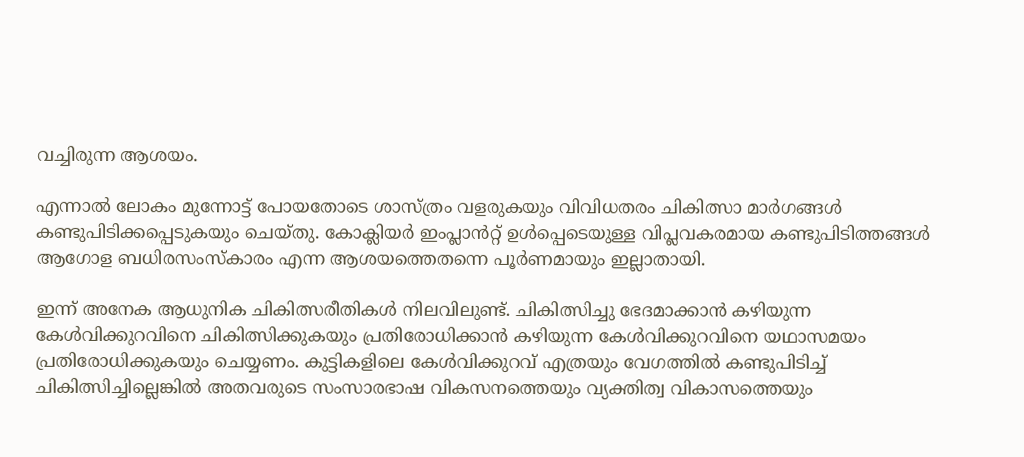വച്ചിരുന്ന ആശയം.

എന്നാൽ ലോകം മുന്നോട്ട് പോയതോടെ ശാസ്ത്രം വളരുകയും വിവിധതരം ചികിത്സാ മാർഗങ്ങൾ കണ്ടുപിടിക്കപ്പെടുകയും ചെയ്തു. കോക്ലിയർ ഇംപ്ലാൻറ്റ് ഉൾപ്പെടെയുള്ള വിപ്ലവകരമായ കണ്ടുപിടിത്തങ്ങൾ ആഗോള ബധിരസംസ്കാരം എന്ന ആശയത്തെതന്നെ പൂർണമായും ഇല്ലാതായി.

ഇന്ന് അനേക ആധുനിക ചികിത്സരീതികൾ നിലവിലുണ്ട്. ചികിത്സിച്ചു ഭേദമാക്കാന്‍ കഴിയുന്ന കേള്‍വിക്കുറവിനെ ചികിത്സിക്കുകയും പ്രതിരോധിക്കാന്‍ കഴിയുന്ന കേള്‍വിക്കുറവിനെ യഥാസമയം പ്രതിരോധിക്കുകയും ചെയ്യണം. കുട്ടികളിലെ കേള്‍വിക്കുറവ് എത്രയും വേഗത്തിൽ കണ്ടുപിടിച്ച് ചികിത്സിച്ചില്ലെങ്കില്‍ അതവരുടെ സംസാരഭാഷ വികസനത്തെയും വ്യക്തിത്വ വികാസത്തെയും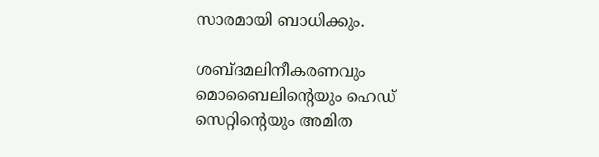സാരമായി ബാധിക്കും.

ശബ്ദമലിനീകരണവും മൊബൈലിന്റെയും ഹെഡ് സെറ്റിന്റെയും അമിത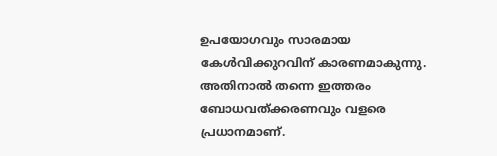ഉപയോഗവും സാരമായ കേള്‍വിക്കുറവിന് കാരണമാകുന്നു. അതിനാല്‍ തന്നെ ഇത്തരം ബോധവത്ക്കരണവും വളരെ പ്രധാനമാണ്.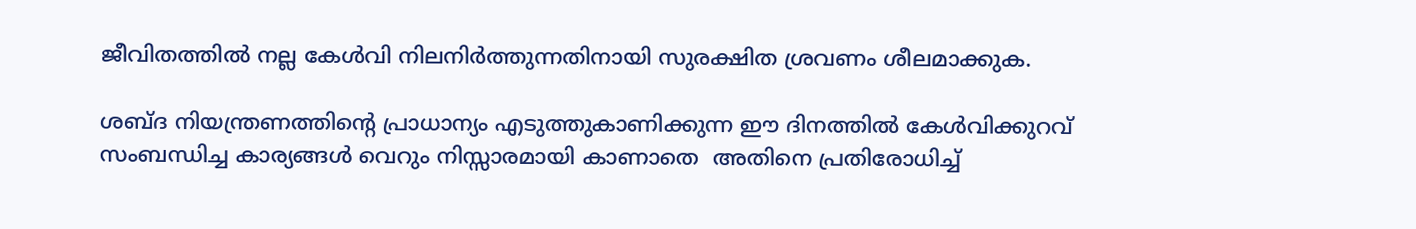ജീവിതത്തില്‍ നല്ല കേള്‍വി നിലനിര്‍ത്തുന്നതിനായി സുരക്ഷിത ശ്രവണം ശീലമാക്കുക.

ശബ്ദ നിയന്ത്രണത്തിന്റെ പ്രാധാന്യം എടുത്തുകാണിക്കുന്ന ഈ ദിനത്തിൽ കേൾവിക്കുറവ് സംബന്ധിച്ച കാര്യങ്ങൾ വെറും നിസ്സാരമായി കാണാതെ  അതിനെ പ്രതിരോധിച്ച്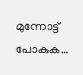മുന്നോട്ട് പോകുക…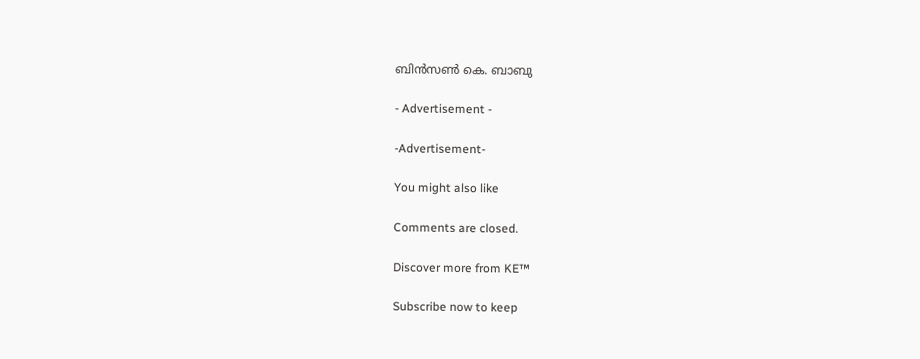ബിൻസൺ കെ. ബാബു

- Advertisement -

-Advertisement-

You might also like

Comments are closed.

Discover more from KE™

Subscribe now to keep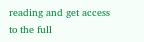reading and get access to the full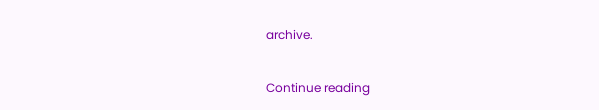archive.

Continue reading